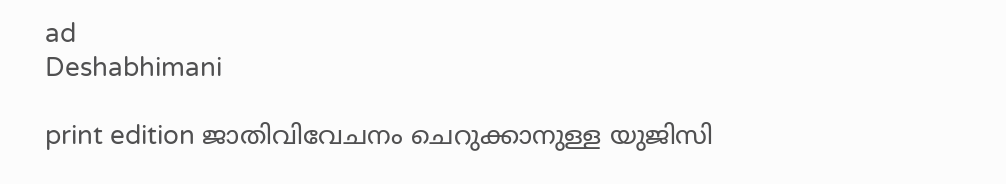ad
Deshabhimani

print edition ജാതിവിവേചനം ചെറുക്കാനുള്ള യുജിസി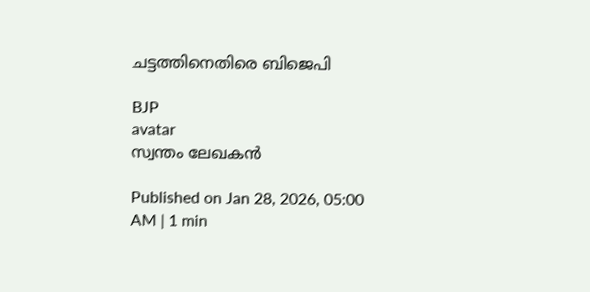ചട്ടത്തിനെതിരെ ബിജെപി

BJP
avatar
സ്വന്തം ലേഖകൻ

Published on Jan 28, 2026, 05:00 AM | 1 min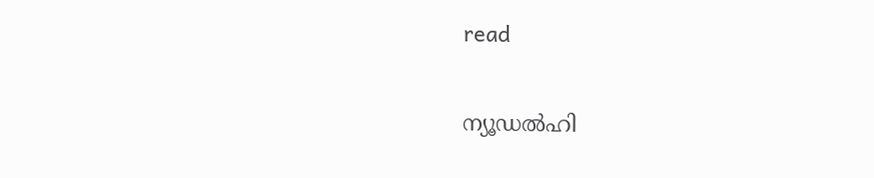read

ന്യ‍ൂഡൽഹി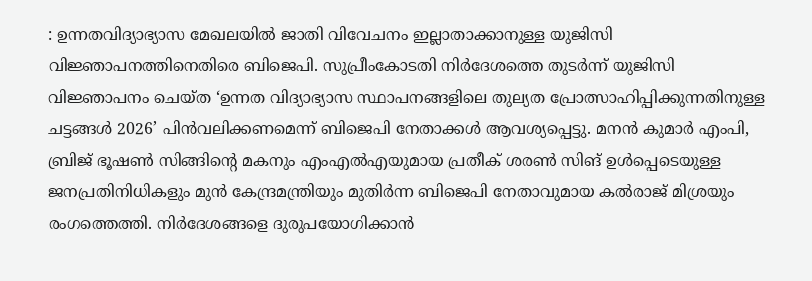: ഉന്നതവിദ്യാഭ്യാസ മേഖലയിൽ ജാതി വിവേചനം ഇല്ലാതാക്കാനുള്ള യുജിസി വിജ്ഞാപനത്തിനെതിരെ ബിജെപി. സുപ്രീംകോടതി നിർദേശത്തെ തുടർന്ന്‌ യുജിസി വിജ്ഞാപനം ചെയ്‌ത ‘ഉന്നത വിദ്യാഭ്യാസ സ്ഥാപനങ്ങളിലെ തുല്യത പ്രോത്സാഹിപ്പിക്കുന്നതിനുള്ള ചട്ടങ്ങൾ 2026’ പിൻവലിക്കണമെന്ന്‌ ബിജെപി നേതാക്കൾ ആവശ്യപ്പെട്ടു. മനൻ കുമാർ എംപി, ബ്രിജ്‌ ഭൂഷൺ സിങ്ങിന്റെ മകനും എംഎൽഎയുമായ പ്രതീക്‌ ശരൺ സിങ്‌ ഉൾപ്പെടെയുള്ള ജനപ്രതിനിധികളും മുൻ കേന്ദ്രമന്ത്രിയും മുതിർന്ന ബിജെപി നേതാവുമായ കൽരാജ്‌ മിശ്രയും രംഗത്തെത്തി. നിർദേശങ്ങളെ ദുരുപയോഗിക്കാൻ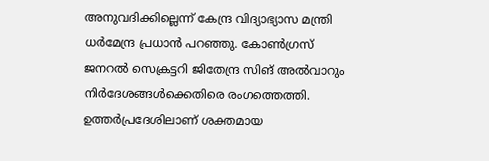അനുവദിക്കില്ലെന്ന്‌ കേന്ദ്ര വിദ്യാഭ്യാസ മന്ത്രി ധർമേന്ദ്ര പ്രധാൻ പറഞ്ഞു. കോൺഗ്രസ്‌ ജനറൽ സെക്രട്ടറി ജിതേന്ദ്ര സിങ്‌ അൽവാറും നിർദേശങ്ങൾക്കെതിരെ രംഗത്തെത്തി. ഉത്തർപ്രദേശിലാണ്‌ ശക്തമായ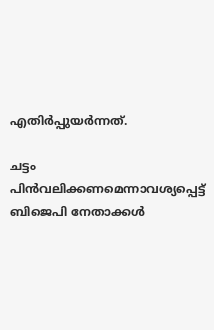എതിർപ്പുയർന്നത്‌.

ചട്ടം പിൻവലിക്കണമെന്നാവശ്യപ്പെട്ട്‌ ബിജെപി നേതാക്കൾ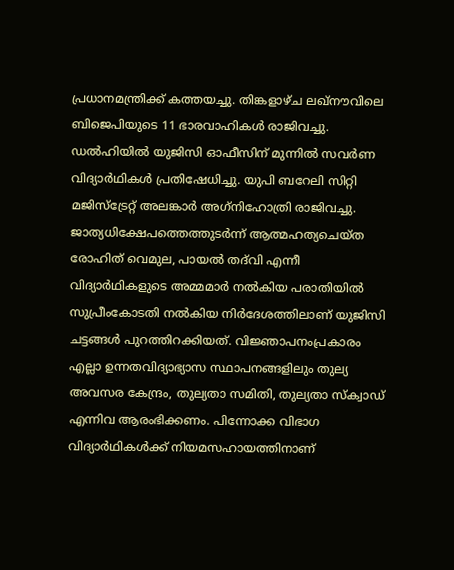പ്രധാനമന്ത്രിക്ക്‌ കത്തയച്ചു. തിങ്കളാഴ്‌ച ലഖ്‌ന‍ൗവിലെ ബിജെപിയുടെ 11 ഭാരവാഹികൾ രാജിവച്ചു. ഡൽഹിയിൽ യുജിസി ഓഫീസിന്‌ മുന്നിൽ സവർണ വിദ്യാർഥികൾ പ്രതിഷേധിച്ചു. യുപി ബറേലി സിറ്റി മജിസ്‌ട്രേറ്റ്‌ അലങ്കാർ അഗ്‌നിഹോത്രി രാജിവച്ചു. ജാത്യധിക്ഷേപത്തെത്തുടർന്ന്‌ ആത്മഹത്യചെയ്‌ത രോഹിത്‌ വെമുല, പായൽ തദ്‌വി എന്നീ വിദ്യാർഥികളുടെ അമ്മമാർ നൽകിയ പരാതിയിൽ സുപ്രീംകോടതി നൽകിയ നിർദേശത്തിലാണ്‌ യുജിസി ചട്ടങ്ങൾ പുറത്തിറക്കിയത്‌. വിജ്ഞാപനംപ്രകാരം എല്ലാ ഉന്നതവിദ്യാഭ്യാസ സ്ഥാപനങ്ങളിലും തുല്യ അവസര കേന്ദ്രം, തുല്യതാ സമിതി, തുല്യതാ സ്‌ക്വാഡ്‌ എന്നിവ ആരംഭിക്കണം. പിന്നോക്ക വിഭാഗ വിദ്യാർഥികൾക്ക്‌ നിയമസഹായത്തിനാണ്‌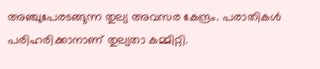അഞ്ചുപേരടങ്ങുന്ന തുല്യ അവസര കേന്ദ്രം. പരാതികൾ പരിഹരിക്കാനാണ്‌ തുല്യതാ കമ്മിറ്റി.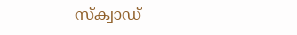സ്‌ക്വാഡ്‌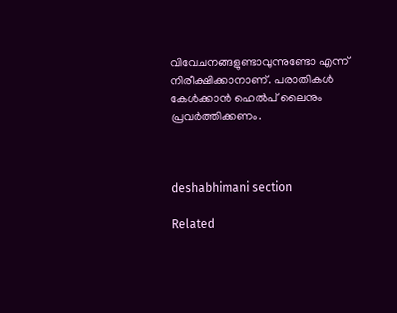വിവേചനങ്ങളുണ്ടാവുന്നുണ്ടോ എന്ന്‌ നിരീക്ഷിക്കാനാണ്‌. പരാതികൾ കേൾക്കാൻ ഹെൽപ്‌ ലൈനും പ്രവർത്തിക്കണം.



deshabhimani section

Related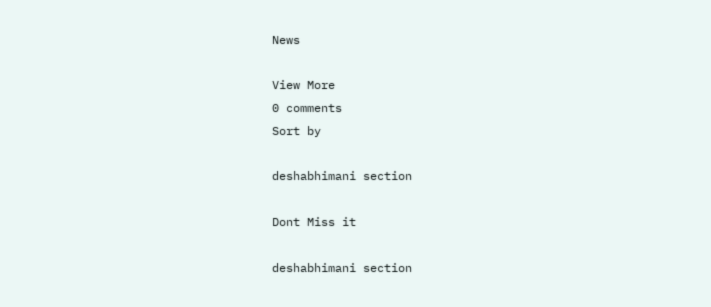News

View More
0 comments
Sort by

deshabhimani section

Dont Miss it

deshabhimani section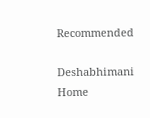Recommended

Deshabhimani
Home